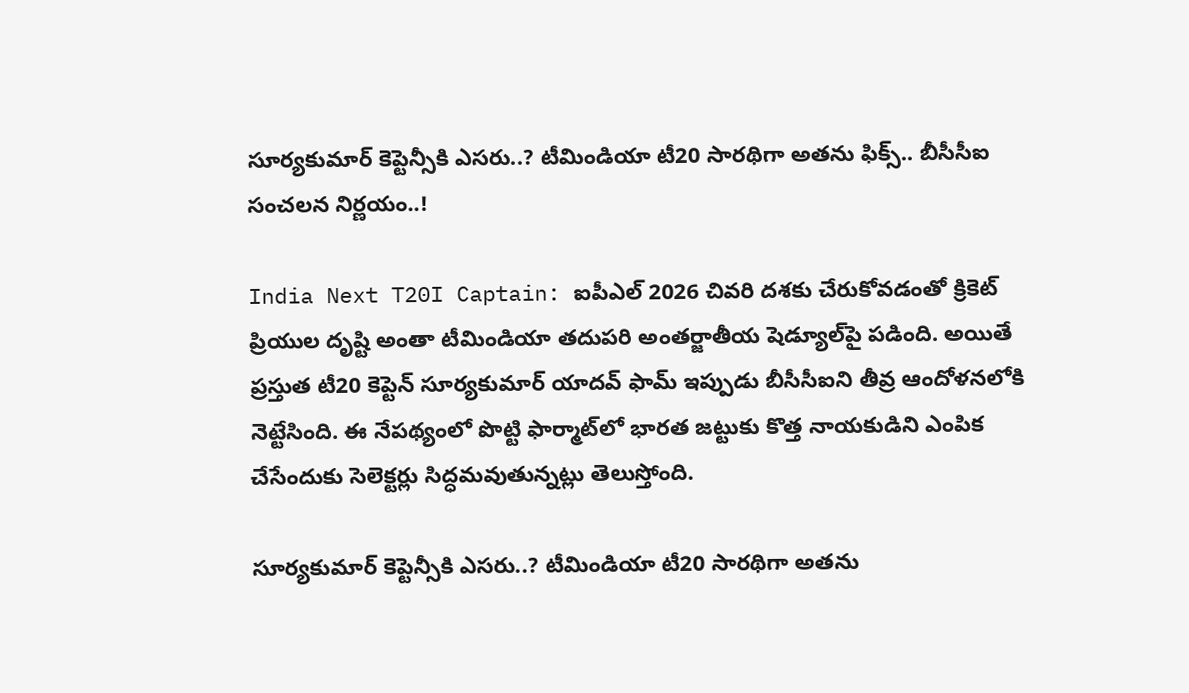సూర్యకుమార్ కెప్టెన్సీకి ఎసరు..? టీమిండియా టీ20 సారథిగా అతను ఫిక్స్.. బీసీసీఐ సంచలన నిర్ణయం..!

India Next T20I Captain: ఐపీఎల్ 2026 చివరి దశకు చేరుకోవడంతో క్రికెట్ ప్రియుల దృష్టి అంతా టీమిండియా తదుపరి అంతర్జాతీయ షెడ్యూల్‌పై పడింది. అయితే ప్రస్తుత టీ20 కెప్టెన్ సూర్యకుమార్ యాదవ్ ఫామ్ ఇప్పుడు బీసీసీఐని తీవ్ర ఆందోళనలోకి నెట్టేసింది. ఈ నేపథ్యంలో పొట్టి ఫార్మాట్‌లో భారత జట్టుకు కొత్త నాయకుడిని ఎంపిక చేసేందుకు సెలెక్టర్లు సిద్ధమవుతున్నట్లు తెలుస్తోంది.

సూర్యకుమార్ కెప్టెన్సీకి ఎసరు..? టీమిండియా టీ20 సారథిగా అతను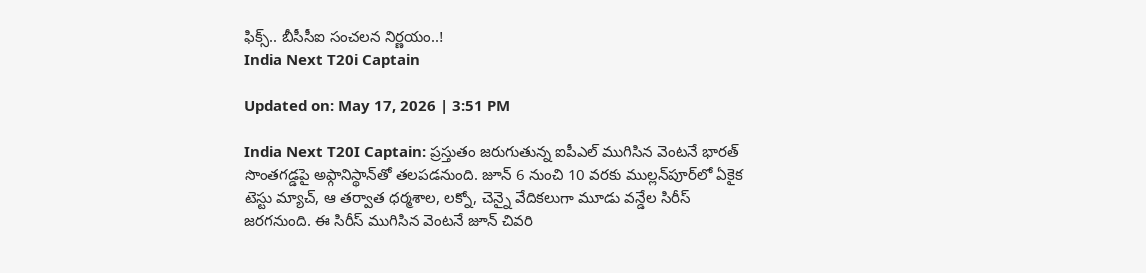ఫిక్స్.. బీసీసీఐ సంచలన నిర్ణయం..!
India Next T20i Captain

Updated on: May 17, 2026 | 3:51 PM

India Next T20I Captain: ప్రస్తుతం జరుగుతున్న ఐపీఎల్ ముగిసిన వెంటనే భారత్ సొంతగడ్డపై అఫ్గానిస్థాన్‌తో తలపడనుంది. జూన్ 6 నుంచి 10 వరకు ముల్లన్‌పూర్‌లో ఏకైక టెస్టు మ్యాచ్, ఆ తర్వాత ధర్మశాల, లక్నో, చెన్నై వేదికలుగా మూడు వన్డేల సిరీస్ జరగనుంది. ఈ సిరీస్ ముగిసిన వెంటనే జూన్ చివరి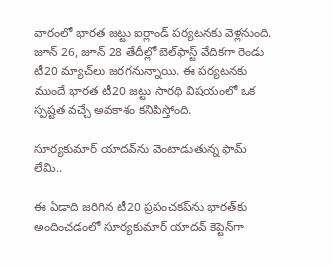వారంలో భారత జట్టు ఐర్లాండ్ పర్యటనకు వెళ్లనుంది. జూన్ 26, జూన్ 28 తేదీల్లో బెల్‌ఫాస్ట్ వేదికగా రెండు టీ20 మ్యాచ్‌లు జరగనున్నాయి. ఈ పర్యటనకు ముందే భారత టీ20 జట్టు సారథి విషయంలో ఒక స్పష్టత వచ్చే అవకాశం కనిపిస్తోంది.

సూర్యకుమార్ యాదవ్‌ను వెంటాడుతున్న ఫామ్ లేమి..

ఈ ఏడాది జరిగిన టీ20 ప్రపంచకప్‌ను భారత్‌కు అందించడంలో సూర్యకుమార్ యాదవ్ కెప్టెన్‌గా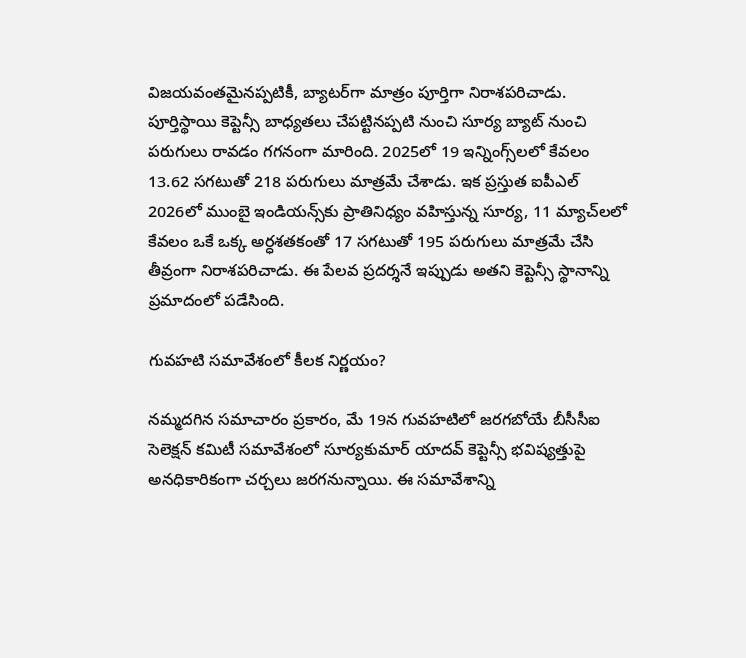విజయవంతమైనప్పటికీ, బ్యాటర్‌గా మాత్రం పూర్తిగా నిరాశపరిచాడు. పూర్తిస్థాయి కెప్టెన్సీ బాధ్యతలు చేపట్టినప్పటి నుంచి సూర్య బ్యాట్ నుంచి పరుగులు రావడం గగనంగా మారింది. 2025లో 19 ఇన్నింగ్స్‌లలో కేవలం 13.62 సగటుతో 218 పరుగులు మాత్రమే చేశాడు. ఇక ప్రస్తుత ఐపీఎల్ 2026లో ముంబై ఇండియన్స్‌కు ప్రాతినిధ్యం వహిస్తున్న సూర్య, 11 మ్యాచ్‌లలో కేవలం ఒకే ఒక్క అర్ధశతకంతో 17 సగటుతో 195 పరుగులు మాత్రమే చేసి తీవ్రంగా నిరాశపరిచాడు. ఈ పేలవ ప్రదర్శనే ఇప్పుడు అతని కెప్టెన్సీ స్థానాన్ని ప్రమాదంలో పడేసింది.

గువహటి సమావేశంలో కీలక నిర్ణయం?

నమ్మదగిన సమాచారం ప్రకారం, మే 19న గువహటిలో జరగబోయే బీసీసీఐ సెలెక్షన్ కమిటీ సమావేశంలో సూర్యకుమార్ యాదవ్ కెప్టెన్సీ భవిష్యత్తుపై అనధికారికంగా చర్చలు జరగనున్నాయి. ఈ సమావేశాన్ని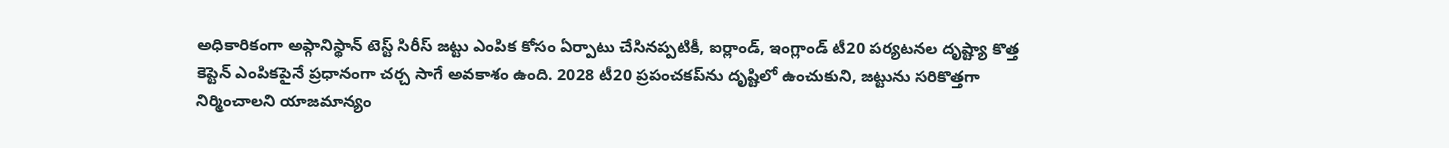అధికారికంగా అఫ్గానిస్థాన్ టెస్ట్ సిరీస్ జట్టు ఎంపిక కోసం ఏర్పాటు చేసినప్పటికీ, ఐర్లాండ్, ఇంగ్లాండ్ టీ20 పర్యటనల దృష్ట్యా కొత్త కెప్టెన్ ఎంపికపైనే ప్రధానంగా చర్చ సాగే అవకాశం ఉంది. 2028 టీ20 ప్రపంచకప్‌ను దృష్టిలో ఉంచుకుని, జట్టును సరికొత్తగా నిర్మించాలని యాజమాన్యం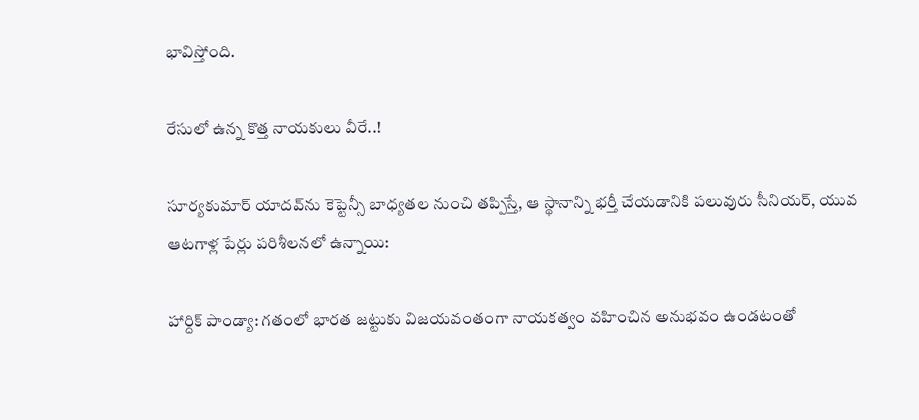భావిస్తోంది.

రేసులో ఉన్న కొత్త నాయకులు వీరే..!

సూర్యకుమార్ యాదవ్‌ను కెప్టెన్సీ బాధ్యతల నుంచి తప్పిస్తే, ఆ స్థానాన్ని భర్తీ చేయడానికి పలువురు సీనియర్, యువ ఆటగాళ్ల పేర్లు పరిశీలనలో ఉన్నాయి:

హార్దిక్ పాండ్యా: గతంలో భారత జట్టుకు విజయవంతంగా నాయకత్వం వహించిన అనుభవం ఉండటంతో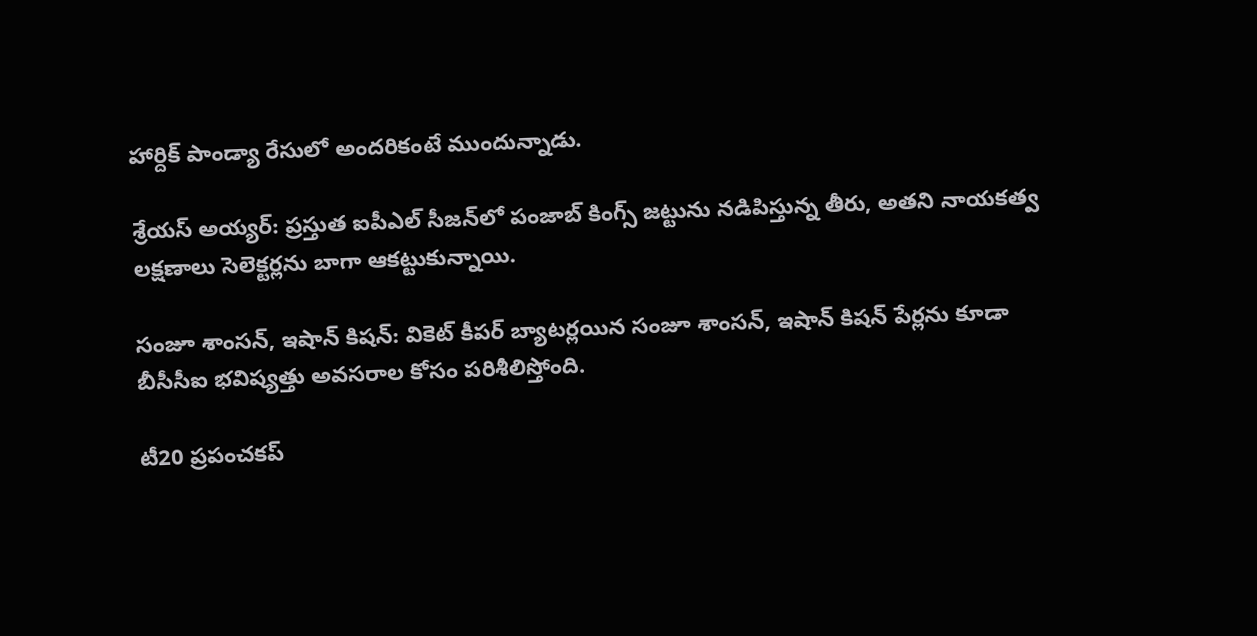హార్దిక్ పాండ్యా రేసులో అందరికంటే ముందున్నాడు.

శ్రేయస్ అయ్యర్: ప్రస్తుత ఐపీఎల్ సీజన్‌లో పంజాబ్ కింగ్స్ జట్టును నడిపిస్తున్న తీరు, అతని నాయకత్వ లక్షణాలు సెలెక్టర్లను బాగా ఆకట్టుకున్నాయి.

సంజూ శాంసన్, ఇషాన్ కిషన్: వికెట్ కీపర్ బ్యాటర్లయిన సంజూ శాంసన్, ఇషాన్ కిషన్ పేర్లను కూడా బీసీసీఐ భవిష్యత్తు అవసరాల కోసం పరిశీలిస్తోంది.

టీ20 ప్రపంచకప్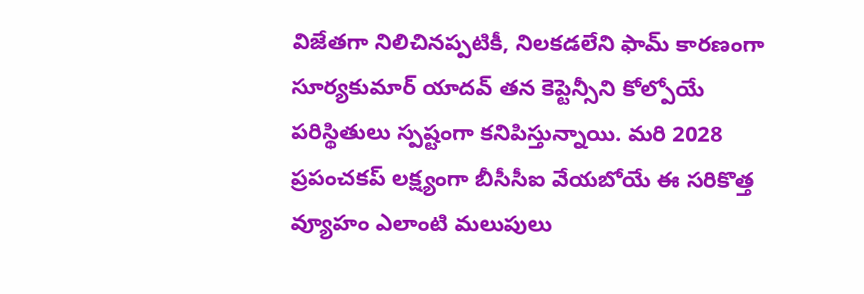విజేతగా నిలిచినప్పటికీ, నిలకడలేని ఫామ్ కారణంగా సూర్యకుమార్ యాదవ్ తన కెప్టెన్సీని కోల్పోయే పరిస్థితులు స్పష్టంగా కనిపిస్తున్నాయి. మరి 2028 ప్రపంచకప్ లక్ష్యంగా బీసీసీఐ వేయబోయే ఈ సరికొత్త వ్యూహం ఎలాంటి మలుపులు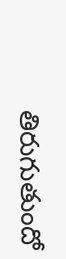తిరుగుతుందో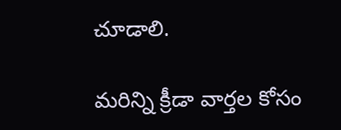చూడాలి.

మరిన్ని క్రీడా వార్తల కోసం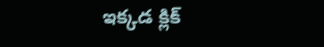ఇక్కడ క్లిక్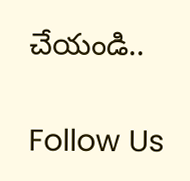చేయండి..

Follow Us